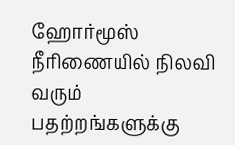ஹோர்மூஸ் நீரிணையில் நிலவி வரும் பதற்றங்களுக்கு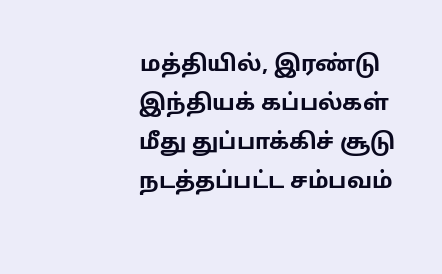மத்தியில், இரண்டு இந்தியக் கப்பல்கள் மீது துப்பாக்கிச் சூடு நடத்தப்பட்ட சம்பவம்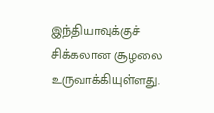இந்தியாவுக்குச் சிக்கலான சூழலை உருவாக்கியுள்ளது.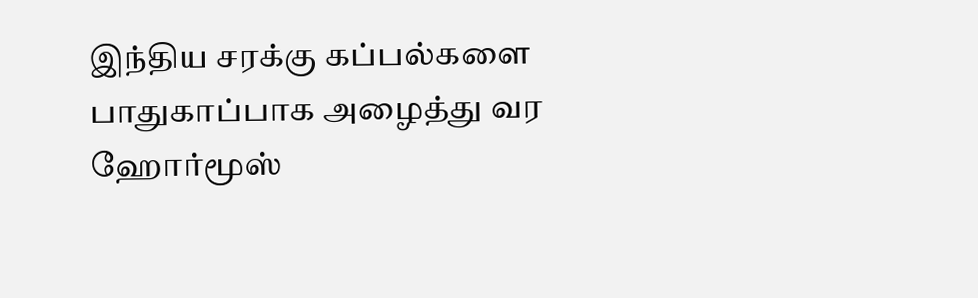இந்திய சரக்கு கப்பல்களை பாதுகாப்பாக அழைத்து வர ஹோர்மூஸ்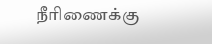நீரிணைக்கு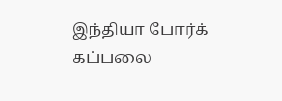இந்தியா போர்க் கப்பலை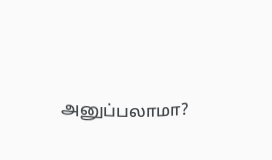அனுப்பலாமா?